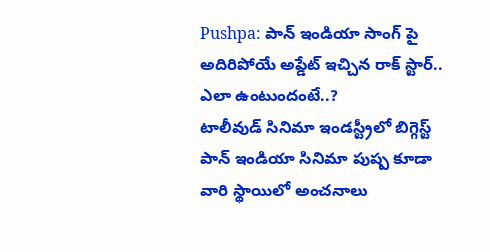Pushpa: పాన్ ఇండియా సాంగ్ పై అదిరిపోయే అప్డేట్ ఇచ్చిన రాక్ స్టార్.. ఎలా ఉంటుందంటే..?
టాలీవుడ్ సినిమా ఇండస్ట్రీలో బిగ్గెస్ట్ పాన్ ఇండియా సినిమా పుష్ప కూడా వారి స్థాయిలో అంచనాలు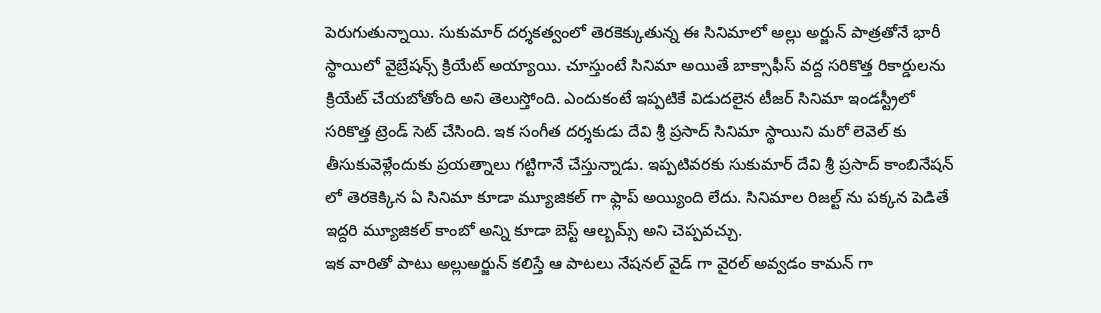పెరుగుతున్నాయి. సుకుమార్ దర్శకత్వంలో తెరకెక్కుతున్న ఈ సినిమాలో అల్లు అర్జున్ పాత్రతోనే భారీ స్థాయిలో వైబ్రేషన్స్ క్రియేట్ అయ్యాయి. చూస్తుంటే సినిమా అయితే బాక్సాఫీస్ వద్ద సరికొత్త రికార్డులను క్రియేట్ చేయబోతోంది అని తెలుస్తోంది. ఎందుకంటే ఇప్పటికే విడుదలైన టీజర్ సినిమా ఇండస్ట్రీలో సరికొత్త ట్రెండ్ సెట్ చేసింది. ఇక సంగీత దర్శకుడు దేవి శ్రీ ప్రసాద్ సినిమా స్థాయిని మరో లెవెల్ కు తీసుకువెళ్లేందుకు ప్రయత్నాలు గట్టిగానే చేస్తున్నాడు. ఇప్పటివరకు సుకుమార్ దేవి శ్రీ ప్రసాద్ కాంబినేషన్ లో తెరకెక్కిన ఏ సినిమా కూడా మ్యూజికల్ గా ఫ్లాప్ అయ్యింది లేదు. సినిమాల రిజల్ట్ ను పక్కన పెడితే ఇద్దరి మ్యూజికల్ కాంబో అన్ని కూడా బెస్ట్ ఆల్బమ్స్ అని చెప్పవచ్చు.
ఇక వారితో పాటు అల్లుఅర్జున్ కలిస్తే ఆ పాటలు నేషనల్ వైడ్ గా వైరల్ అవ్వడం కామన్ గా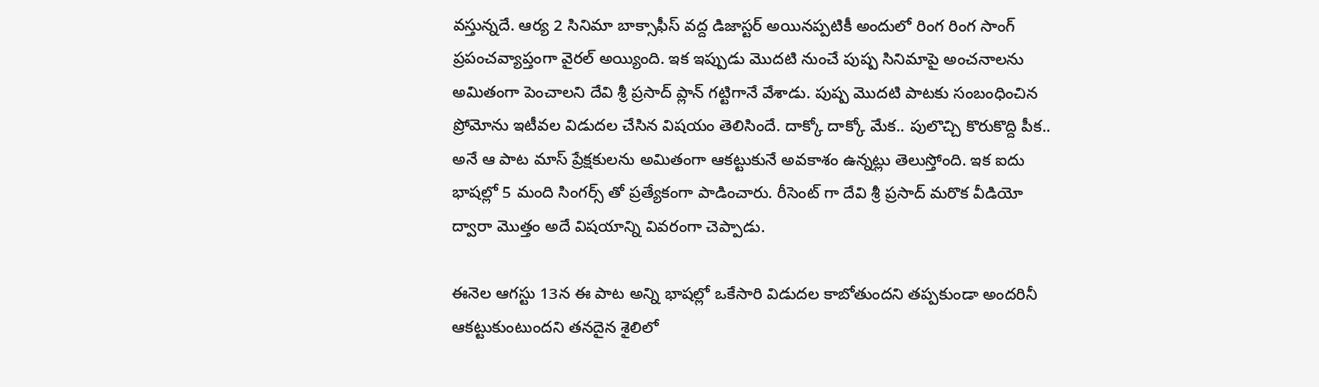వస్తున్నదే. ఆర్య 2 సినిమా బాక్సాఫీస్ వద్ద డిజాస్టర్ అయినప్పటికీ అందులో రింగ రింగ సాంగ్ ప్రపంచవ్యాప్తంగా వైరల్ అయ్యింది. ఇక ఇప్పుడు మొదటి నుంచే పుష్ప సినిమాపై అంచనాలను అమితంగా పెంచాలని దేవి శ్రీ ప్రసాద్ ప్లాన్ గట్టిగానే వేశాడు. పుష్ప మొదటి పాటకు సంబంధించిన ప్రోమోను ఇటీవల విడుదల చేసిన విషయం తెలిసిందే. దాక్కో దాక్కో మేక.. పులొచ్చి కొరుకొద్ది పీక.. అనే ఆ పాట మాస్ ప్రేక్షకులను అమితంగా ఆకట్టుకునే అవకాశం ఉన్నట్లు తెలుస్తోంది. ఇక ఐదు భాషల్లో 5 మంది సింగర్స్ తో ప్రత్యేకంగా పాడించారు. రీసెంట్ గా దేవి శ్రీ ప్రసాద్ మరొక వీడియో ద్వారా మొత్తం అదే విషయాన్ని వివరంగా చెప్పాడు.

ఈనెల ఆగస్టు 13న ఈ పాట అన్ని భాషల్లో ఒకేసారి విడుదల కాబోతుందని తప్పకుండా అందరినీ ఆకట్టుకుంటుందని తనదైన శైలిలో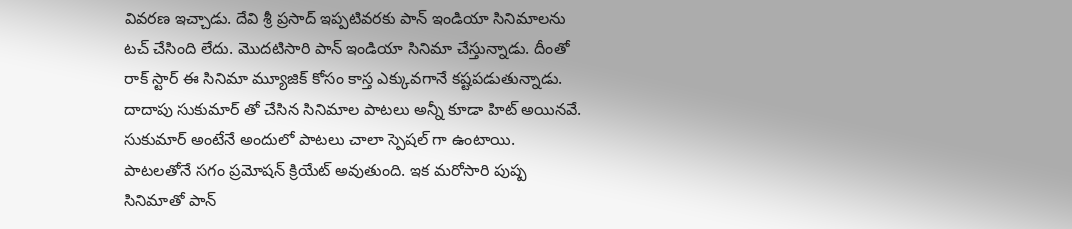వివరణ ఇచ్చాడు. దేవి శ్రీ ప్రసాద్ ఇప్పటివరకు పాన్ ఇండియా సినిమాలను టచ్ చేసింది లేదు. మొదటిసారి పాన్ ఇండియా సినిమా చేస్తున్నాడు. దీంతో రాక్ స్టార్ ఈ సినిమా మ్యూజిక్ కోసం కాస్త ఎక్కువగానే కష్టపడుతున్నాడు. దాదాపు సుకుమార్ తో చేసిన సినిమాల పాటలు అన్నీ కూడా హిట్ అయినవే. సుకుమార్ అంటేనే అందులో పాటలు చాలా స్పెషల్ గా ఉంటాయి. పాటలతోనే సగం ప్రమోషన్ క్రియేట్ అవుతుంది. ఇక మరోసారి పుష్ప సినిమాతో పాన్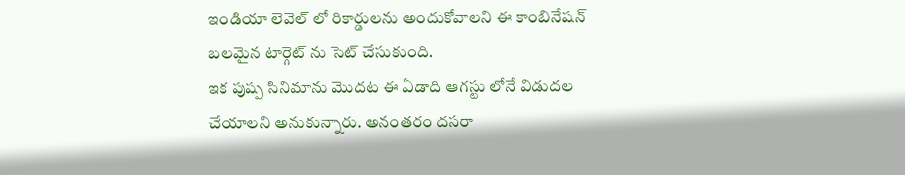ఇండియా లెవెల్ లో రికార్డులను అందుకోవాలని ఈ కాంబినేషన్ బలమైన టార్గెట్ ను సెట్ చేసుకుంది.
ఇక పుష్ప సినిమాను మొదట ఈ ఏడాది ఆగస్టు లోనే విడుదల చేయాలని అనుకున్నారు. అనంతరం దసరా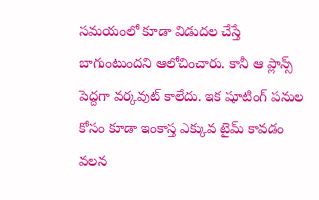సమయంలో కూడా విడుదల చేస్తే బాగుంటుందని ఆలోచించారు. కానీ ఆ ప్లాన్స్ పెద్దగా వర్కవుట్ కాలేదు. ఇక షూటింగ్ పనుల కోసం కూడా ఇంకాస్త ఎక్కువ టైమ్ కావడం వలన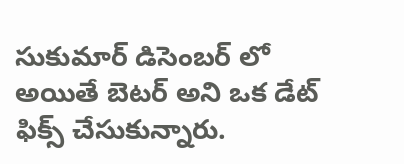సుకుమార్ డిసెంబర్ లో అయితే బెటర్ అని ఒక డేట్ ఫిక్స్ చేసుకున్నారు.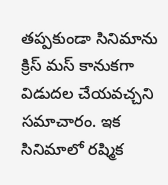తప్పకుండా సినిమాను క్రిస్ మస్ కానుకగా విడుదల చేయవచ్చని సమాచారం. ఇక సినిమాలో రష్మిక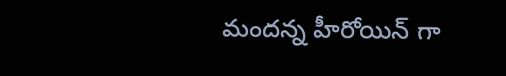మందన్న హీరోయిన్ గా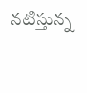నటిస్తున్న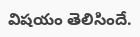విషయం తెలిసిందే.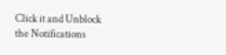Click it and Unblock the Notifications